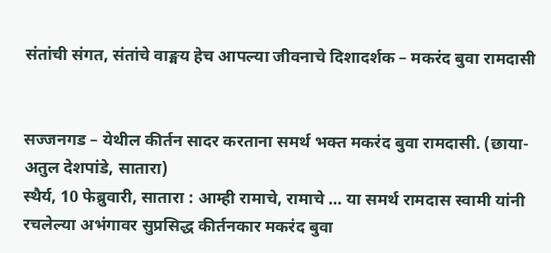संतांची संगत, संतांचे वाङ्मय हेच आपल्या जीवनाचे दिशादर्शक – मकरंद बुवा रामदासी


सज्जनगड – येथील कीर्तन सादर करताना समर्थ भक्त मकरंद बुवा रामदासी. (छाया-अतुल देशपांडे, सातारा)
स्थैर्य, 10 फेब्रुवारी, सातारा : आम्ही रामाचे, रामाचे … या समर्थ रामदास स्वामी यांनी रचलेल्या अभंगावर सुप्रसिद्ध कीर्तनकार मकरंद बुवा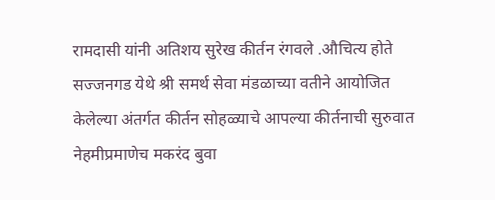रामदासी यांनी अतिशय सुरेख कीर्तन रंगवले .औचित्य होते सज्जनगड येथे श्री समर्थ सेवा मंडळाच्या वतीने आयोजित केलेल्या अंतर्गत कीर्तन सोहळ्याचे आपल्या कीर्तनाची सुरुवात नेहमीप्रमाणेच मकरंद बुवा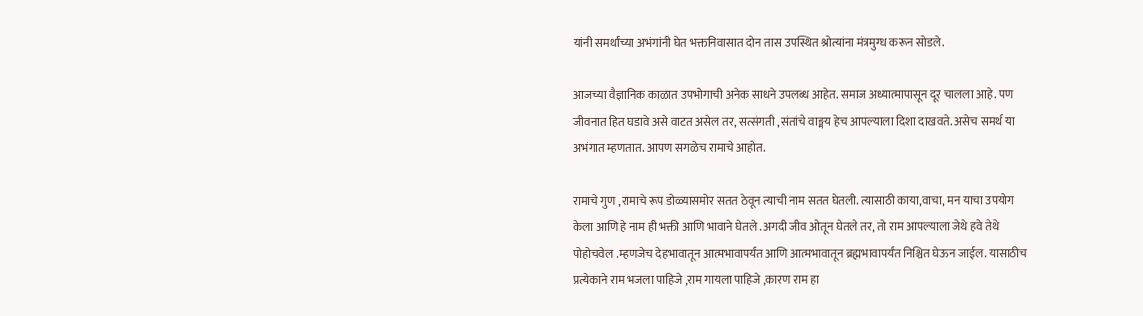यांनी समर्थांच्या अभंगांनी घेत भक्तनिवासात दोन तास उपस्थित श्रोत्यांना मंत्रमुग्ध करून सोडले.

आजच्या वैज्ञानिक काळात उपभोगाची अनेक साधने उपलब्ध आहेत. समाज अध्यात्मापासून दूर चालला आहे. पण जीवनात हित घडावे असे वाटत असेल तर, सत्संगती ,संतांचे वाङ्मय हेच आपल्याला दिशा दाखवते. असेच समर्थ या अभंगात म्हणतात. आपण सगळेच रामाचे आहोत.

रामाचे गुण ,रामाचे रूप डोळ्यासमोर सतत ठेवून त्याची नाम सतत घेतली. त्यासाठी काया,वाचा, मन याचा उपयोग केला आणि हे नाम ही भक्ती आणि भावाने घेतले .अगदी जीव ओतून घेतले तर, तो राम आपल्याला जेथे हवे तेथे पोहोचवेल .म्हणजेच देहभावातून आत्मभावापर्यंत आणि आत्मभावातून ब्रह्मभावापर्यंत निश्चित घेऊन जाईल. यासाठीच प्रत्येकाने राम भजला पाहिजे ,राम गायला पाहिजे ,कारण राम हा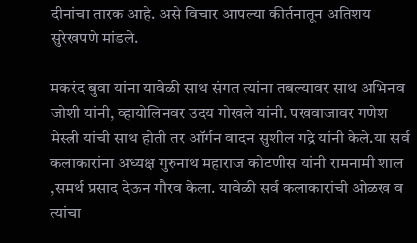दीनांचा तारक आहे. असे विचार आपल्या कीर्तनातून अतिशय सुरेखपणे मांडले.

मकरंद बुवा यांना यावेळी साथ संगत त्यांना तबल्यावर साथ अभिनव जोशी यांनी, व्हायोलिनवर उदय गोखले यांनी. पखवाजावर गणेश मेस्त्री यांची साथ होती तर ऑर्गन वादन सुशील गद्रे यांनी केले.या सर्व कलाकारांना अध्यक्ष गुरुनाथ महाराज कोटणीस यांनी रामनामी शाल ,समर्थ प्रसाद देऊन गौरव केला. यावेळी सर्व कलाकारांची ओळख व त्यांचा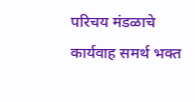परिचय मंडळाचे कार्यवाह समर्थ भक्त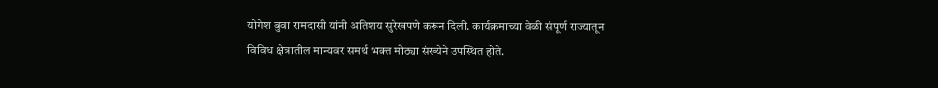योगेश बुवा रामदासी यांनी अतिशय सुरेखपणे करून दिली. कार्यक्रमाच्या वेळी संपूर्ण राज्यातून विविध क्षेत्रातील मान्यवर समर्थ भक्त मोठ्या संख्येने उपस्थित होते.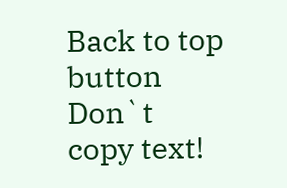Back to top button
Don`t copy text!